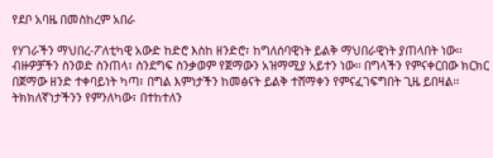የደቦ አባዜ በመስከረም አበራ

የሃገራችን ማህበረ-ፖለቲካዊ አውድ ከድሮ እስከ ዘንድሮ፣ ከግለሰባዊነት ይልቅ ማህበራዊነት ያጠላበት ነው፡፡ ብዙዎቻችን ስንወድ ስንጠላ፣ ስንደግፍ ስንቃወም የጀማውን አዝማሚያ አይተን ነው፡፡ በግላችን የምናቀርበው ክርክር በጀማው ዘንድ ተቀባይነት ካጣ፣ በግል እምነታችን ከመፅናት ይልቅ ተሸማቀን የምናፈገፍግበት ጊዜ ይበዛል፡፡ ትክክለኛነታችንን የምንለካው፣ በተከተለን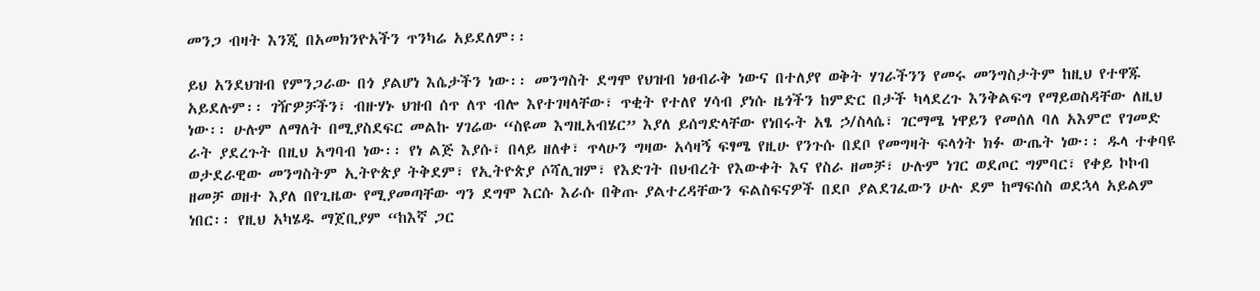መንጋ ብዛት እንጂ በአመክንዮአችን ጥንካሬ አይደለም፡፡

ይህ አንደህዝብ የምንጋራው በጎ ያልሆነ እሴታችን ነው፡፡ መንግስት ደግሞ የህዝብ ነፀብራቅ ነውና በተለያየ ወቅት ሃገራችንን የመሩ መንግስታትም ከዚህ የተዋጁ አይደሉም፡፡ ገዥዎቻችን፣ ብዙሃኑ ህዝብ ሰጥ ለጥ ብሎ እየተገዛላቸው፣ ጥቂት የተለየ ሃሳብ ያነሱ ዜጎችን ከምድር በታች ካላደረጉ እንቅልፍግ የማይወስዳቸው ለዚህ ነው፡፡ ሁሉም ለማለት በሚያስደፍር መልኩ ሃገሬው “ስዩመ እግዚአብሄር” እያለ ይሰግድላቸው የነበሩት አፄ ኃ/ስላሴ፣ ገርማሜ ነዋይን የመሰለ ባለ አእምሮ የገመድ ራት ያደረጉት በዚህ አግባብ ነው፡፡ የነ ልጅ እያሱ፣ በላይ ዘለቀ፣ ጥላሁን ግዛው አሳዛኝ ፍፃሜ የዚሁ የንጉሱ በደቦ የመግዛት ፍላጎት ክፉ ውጤት ነው፡፡ ዱላ ተቀባዩ ወታደራዊው መንግስትም ኢትዮጵያ ትቅደም፣ የኢትዮጵያ ሶሻሊዝም፣ የእድገት በህብረት የእውቀት እና የስራ ዘመቻ፣ ሁሉም ነገር ወደጦር ግምባር፣ የቀይ ኮኮብ ዘመቻ ወዘተ እያለ በየጊዜው የሚያመጣቸው ግን ደግሞ እርሱ እራሱ በቅጡ ያልተረዳቸውን ፍልስፍናዎች በደቦ ያልደገፈውን ሁሉ ደም ከማፍሰስ ወደኋላ አይልም ነበር፡፡ የዚህ አካሄዱ ማጀቢያም “ከእኛ ጋር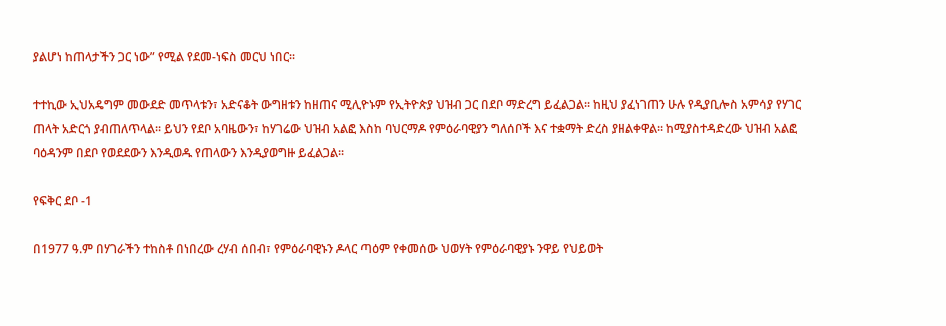ያልሆነ ከጠላታችን ጋር ነው” የሚል የደመ-ነፍስ መርህ ነበር፡፡

ተተኪው ኢህአዴግም መውደድ መጥላቱን፣ አድናቆት ውግዘቱን ከዘጠና ሚሊዮኑም የኢትዮጵያ ህዝብ ጋር በደቦ ማድረግ ይፈልጋል፡፡ ከዚህ ያፈነገጠን ሁሉ የዲያቢሎስ አምሳያ የሃገር ጠላት አድርጎ ያብጠለጥላል፡፡ ይህን የደቦ አባዜውን፣ ከሃገሬው ህዝብ አልፎ እስከ ባህርማዶ የምዕራባዊያን ግለሰቦች እና ተቋማት ድረስ ያዘልቀዋል፡፡ ከሚያስተዳድረው ህዝብ አልፎ ባዕዳንም በደቦ የወደደውን እንዲወዱ የጠላውን እንዲያወግዙ ይፈልጋል፡፡

የፍቅር ደቦ -1

በ1977 ዓ.ም በሃገራችን ተከስቶ በነበረው ረሃብ ሰበብ፣ የምዕራባዊኑን ዶላር ጣዕም የቀመሰው ህወሃት የምዕራባዊያኑ ንዋይ የህይወት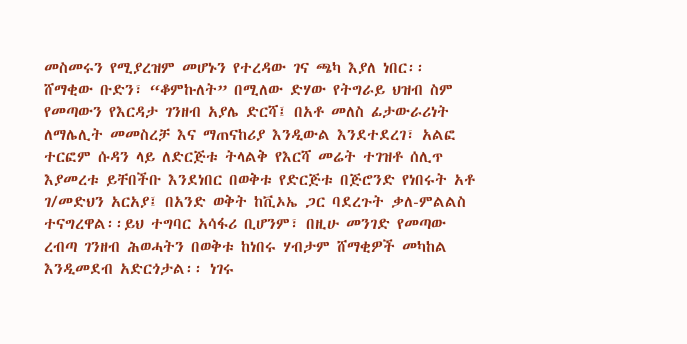መስመሩን የሚያረዝም መሆኑን የተረዳው ገና ጫካ እያለ ነበር፡፡ ሸማቂው ቡድን፣ “ቆምኩለት” በሚለው ድሃው የትግራይ ህዝብ ስም የመጣውን የእርዳታ ገንዘብ አያሌ ድርሻ፤ በአቶ መለስ ፊታውራሪነት ለማሌሊት መመስረቻ እና ማጠናከሪያ እንዲውል እንደተደረገ፣ አልፎ ተርፎም ሱዳን ላይ ለድርጅቱ ትላልቅ የእርሻ መሬት ተገዝቶ ሰሊጥ እያመረቱ ይቸበችቡ እንደነበር በወቅቱ የድርጅቱ በጅሮንድ የነበሩት አቶ ገ/መድህን አርአያ፤ በአንድ ወቅት ከቪኦኤ ጋር ባደረጉት ቃለ-ምልልስ ተናግረዋል፡፡ይህ ተግባር አሳፋሪ ቢሆንም፣ በዚሁ መንገድ የመጣው ረብጣ ገንዘብ ሕወሓትን በወቅቱ ከነበሩ ሃብታም ሸማቂዎች መካከል እንዲመደብ አድርጎታል፡፡ ነገሩ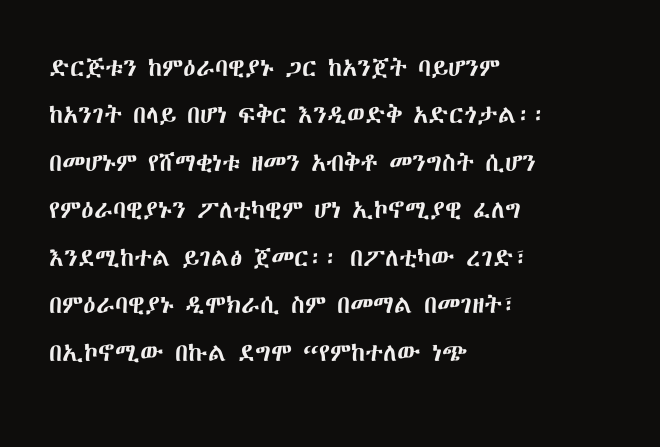ድርጅቱን ከምዕራባዊያኑ ጋር ከአንጀት ባይሆንም ከአንገት በላይ በሆነ ፍቅር እንዲወድቅ አድርጎታል፡፡ በመሆኑም የሸማቂነቱ ዘመን አብቅቶ መንግስት ሲሆን የምዕራባዊያኑን ፖለቲካዊም ሆነ ኢኮኖሚያዊ ፈለግ እንደሚከተል ይገልፅ ጀመር፡፡ በፖለቲካው ረገድ፣ በምዕራባዊያኑ ዲሞክራሲ ስም በመማል በመገዘት፣ በኢኮኖሚው በኩል ደግሞ “የምከተለው ነጭ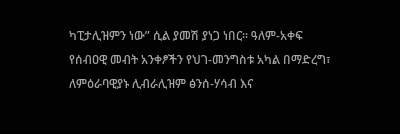ካፒታሊዝምን ነው” ሲል ያመሽ ያነጋ ነበር፡፡ ዓለም-አቀፍ የሰብዐዊ መብት አንቀፆችን የህገ-መንግስቱ አካል በማድረግ፣ ለምዕራባዊያኑ ሊብራሊዝም ፅንሰ-ሃሳብ እና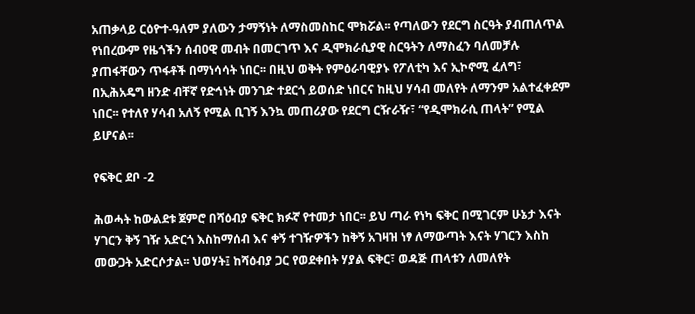አጠቃላይ ርዕዮተ-ዓለም ያለውን ታማኝነት ለማስመስከር ሞክሯል፡፡ የጣለውን የደርግ ስርዓት ያብጠለጥል የነበረውም የዜጎችን ሰብዐዊ መብት በመርገጥ እና ዲሞክራሲያዊ ስርዓትን ለማስፈን ባለመቻሉ ያጠፋቸውን ጥፋቶች በማነሳሳት ነበር፡፡ በዚህ ወቅት የምዕራባዊያኑ የፖለቲካ እና ኢኮኖሚ ፈለግ፣ በኢሕአዴግ ዘንድ ብቸኛ የድኅነት መንገድ ተደርጎ ይወሰድ ነበርና ከዚህ ሃሳብ መለየት ለማንም አልተፈቀደም ነበር፡፡ የተለየ ሃሳብ አለኝ የሚል ቢገኝ እንኳ መጠሪያው የደርግ ርዥራዥ፣ “የዲሞክራሲ ጠላት” የሚል ይሆናል፡፡

የፍቅር ደቦ -2

ሕወሓት ከውልደቱ ጀምሮ በሻዕብያ ፍቅር ክፉኛ የተመታ ነበር፡፡ ይህ ጣራ የነካ ፍቅር በሚገርም ሁኔታ እናት ሃገርን ቅኝ ገዥ አድርጎ እስከማሰብ እና ቀኝ ተገዥዎችን ከቅኝ አገዛዝ ነፃ ለማውጣት እናት ሃገርን እስከ መውጋት አድርሶታል፡፡ ህወሃት፤ ከሻዕብያ ጋር የወደቀበት ሃያል ፍቅር፣ ወዳጅ ጠላቱን ለመለየት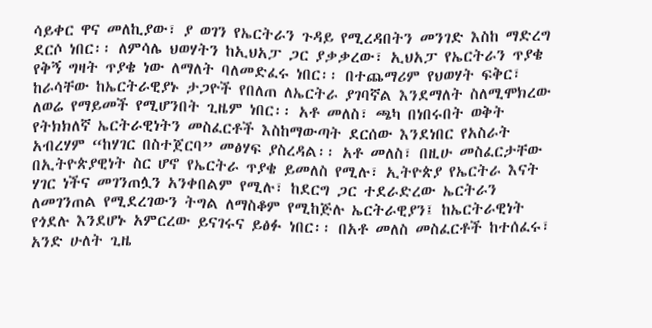ሳይቀር ዋና መለኪያው፣ ያ ወገን የኤርትራን ጉዳይ የሚረዳበትን መንገድ እስከ ማድረግ ደርሶ ነበር፡፡ ለምሳሌ ህወሃትን ከኢህአፓ ጋር ያቃቃረው፣ ኢህአፓ የኤርትራን ጥያቄ የቅኝ ግዛት ጥያቄ ነው ለማለት ባለመድፈሩ ነበር፡፡ በተጨማሪም የህወሃት ፍቅር፣ ከራሳቸው ከኤርትራዊያኑ ታጋዮች የበለጠ ለኤርትራ ያገባኛል እንደማለት ስለሚሞክረው ለወሬ የማይመች የሚሆንበት ጊዜም ነበር፡፡ አቶ መለስ፣ ጫካ በነበሩበት ወቅት የትክክለኛ ኤርትራዊነትን መስፈርቶች እስከማውጣት ደርሰው እንደነበር የአስራት አብረሃም “ከሃገር በስተጀርባ” መፅሃፍ ያስረዳል፡፡ አቶ መለስ፣ በዚሁ መስፈርታቸው በኢትዮጵያዊነት ስር ሆኖ የኤርትራ ጥያቄ ይመለስ የሚሉ፣ ኢትዮጵያ የኤርትራ እናት ሃገር ነችና መገንጠሏን አንቀበልም የሚሉ፣ ከደርግ ጋር ተደራድረው ኤርትራን ለመገንጠል የሚደረገውን ትግል ለማስቆም የሚከጅሉ ኤርትራዊያን፤ ከኤርትራዊነት የጎደሉ እንደሆኑ አምርረው ይናገሩና ይፅፉ ነበር፡፡ በአቶ መለስ መስፈርቶች ከተሰፈሩ፣ አንድ ሁለት ጊዜ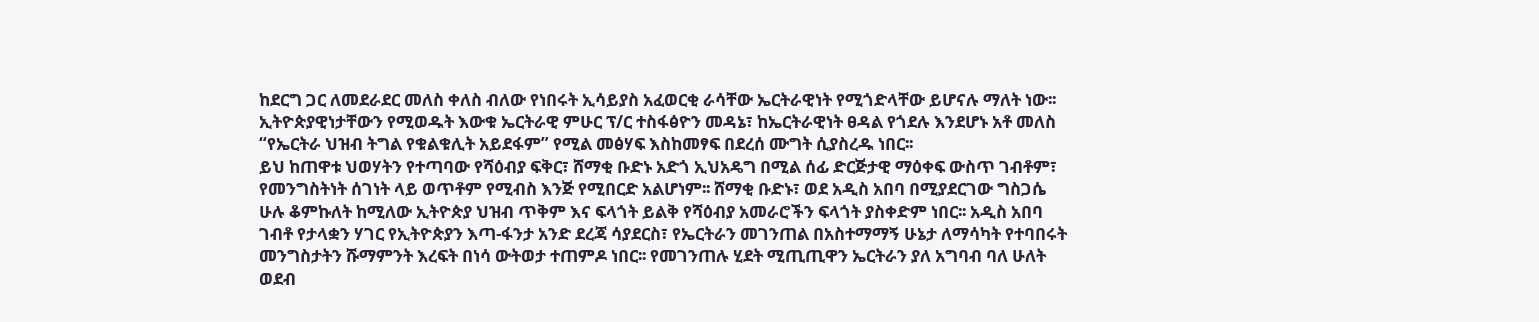ከደርግ ጋር ለመደራደር መለስ ቀለስ ብለው የነበሩት ኢሳይያስ አፈወርቂ ራሳቸው ኤርትራዊነት የሚጎድላቸው ይሆናሉ ማለት ነው፡፡ ኢትዮጵያዊነታቸውን የሚወዱት እውቁ ኤርትራዊ ምሁር ፕ/ር ተስፋፅዮን መዳኔ፣ ከኤርትራዊነት ፀዳል የጎደሉ እንደሆኑ አቶ መለስ “የኤርትራ ህዝብ ትግል የቁልቁሊት አይደፋም” የሚል መፅሃፍ እስከመፃፍ በደረሰ ሙግት ሲያስረዱ ነበር፡፡
ይህ ከጠዋቱ ህወሃትን የተጣባው የሻዕብያ ፍቅር፣ ሸማቂ ቡድኑ አድጎ ኢህአዴግ በሚል ሰፊ ድርጅታዊ ማዕቀፍ ውስጥ ገብቶም፣ የመንግስትነት ሰገነት ላይ ወጥቶም የሚብስ እንጅ የሚበርድ አልሆነም፡፡ ሸማቂ ቡድኑ፣ ወደ አዲስ አበባ በሚያደርገው ግስጋሴ ሁሉ ቆምኩለት ከሚለው ኢትዮጵያ ህዝብ ጥቅም እና ፍላጎት ይልቅ የሻዕብያ አመራሮችን ፍላጎት ያስቀድም ነበር፡፡ አዲስ አበባ ገብቶ የታላቋን ሃገር የኢትዮጵያን እጣ-ፋንታ አንድ ደረጃ ሳያደርስ፣ የኤርትራን መገንጠል በአስተማማኝ ሁኔታ ለማሳካት የተባበሩት መንግስታትን ሹማምንት እረፍት በነሳ ውትወታ ተጠምዶ ነበር፡፡ የመገንጠሉ ሂደት ሚጢጢዋን ኤርትራን ያለ አግባብ ባለ ሁለት ወደብ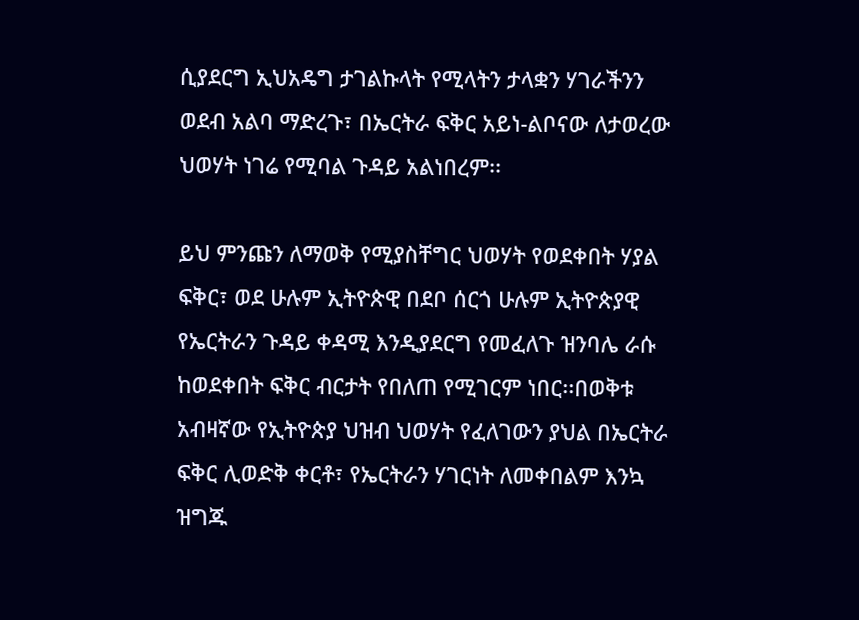ሲያደርግ ኢህአዴግ ታገልኩላት የሚላትን ታላቋን ሃገራችንን ወደብ አልባ ማድረጉ፣ በኤርትራ ፍቅር አይነ-ልቦናው ለታወረው ህወሃት ነገሬ የሚባል ጉዳይ አልነበረም፡፡

ይህ ምንጩን ለማወቅ የሚያስቸግር ህወሃት የወደቀበት ሃያል ፍቅር፣ ወደ ሁሉም ኢትዮጵዊ በደቦ ሰርጎ ሁሉም ኢትዮጵያዊ የኤርትራን ጉዳይ ቀዳሚ እንዲያደርግ የመፈለጉ ዝንባሌ ራሱ ከወደቀበት ፍቅር ብርታት የበለጠ የሚገርም ነበር፡፡በወቅቱ አብዛኛው የኢትዮጵያ ህዝብ ህወሃት የፈለገውን ያህል በኤርትራ ፍቅር ሊወድቅ ቀርቶ፣ የኤርትራን ሃገርነት ለመቀበልም እንኳ ዝግጁ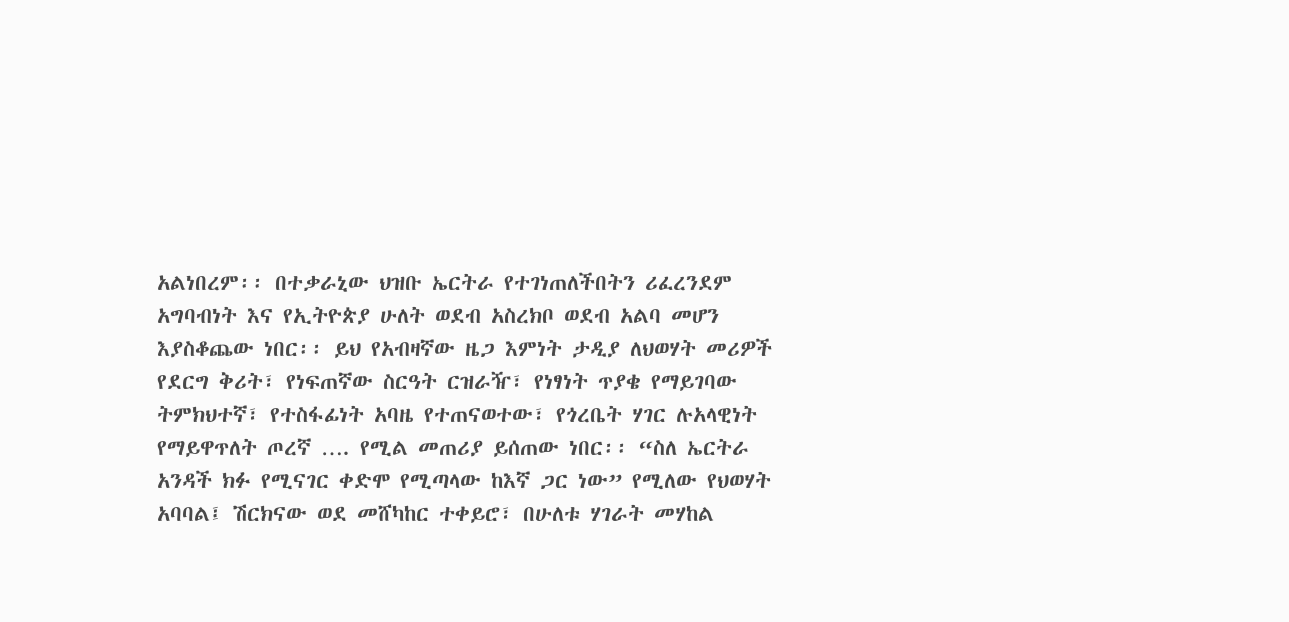አልነበረም፡፡ በተቃራኒው ህዝቡ ኤርትራ የተገነጠለችበትን ሪፈረንደም አግባብነት እና የኢትዮጵያ ሁለት ወደብ አስረክቦ ወደብ አልባ መሆን እያስቆጨው ነበር፡፡ ይህ የአብዛኛው ዜጋ እምነት ታዲያ ለህወሃት መሪዎች የደርግ ቅሪት፣ የነፍጠኛው ስርዓት ርዝራዥ፣ የነፃነት ጥያቄ የማይገባው ትምክህተኛ፣ የተስፋፊነት አባዜ የተጠናወተው፣ የጎረቤት ሃገር ሉአላዊነት የማይዋጥለት ጦረኛ …. የሚል መጠሪያ ይሰጠው ነበር፡፡ “ስለ ኤርትራ አንዳች ክፉ የሚናገር ቀድሞ የሚጣላው ከእኛ ጋር ነው” የሚለው የህወሃት አባባል፤ ሽርክናው ወደ መሸካከር ተቀይሮ፣ በሁለቱ ሃገራት መሃከል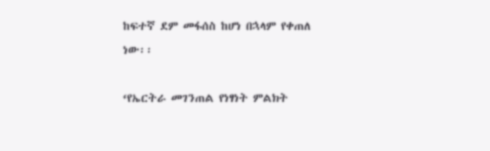ከፍተኛ ደም መፋሰስ ከሆነ በኋላም የቀጠለ ነው፡፡

‘የኤርትራ መገንጠል የነፃነት ምልክት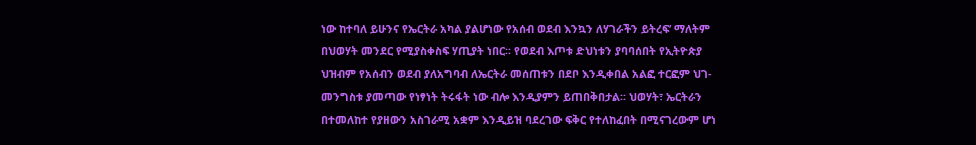ነው ከተባለ ይሁንና የኤርትራ አካል ያልሆነው የአሰብ ወደብ እንኳን ለሃገራችን ይትረፍ’ ማለትም በህወሃት መንደር የሚያስቀስፍ ሃጢያት ነበር፡፡ የወደብ እጦቱ ድህነቱን ያባባሰበት የኢትዮጵያ ህዝብም የአሰብን ወደብ ያለአግባብ ለኤርትራ መሰጠቱን በደቦ እንዲቀበል አልፎ ተርፎም ህገ-መንግስቱ ያመጣው የነፃነት ትሩፋት ነው ብሎ እንዲያምን ይጠበቅበታል፡፡ ህወሃት፣ ኤርትራን በተመለከተ የያዘውን አስገራሚ አቋም እንዲይዝ ባደረገው ፍቅር የተለከፈበት በሚናገረውም ሆነ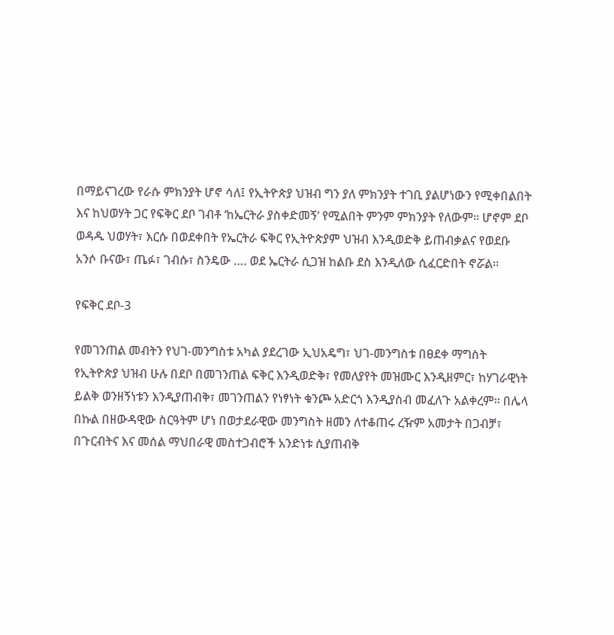በማይናገረው የራሱ ምክንያት ሆኖ ሳለ፤ የኢትዮጵያ ህዝብ ግን ያለ ምክንያት ተገቢ ያልሆነውን የሚቀበልበት እና ከህወሃት ጋር የፍቅር ደቦ ገብቶ ‘ከኤርትራ ያስቀድመኝ’ የሚልበት ምንም ምክንያት የለውም፡፡ ሆኖም ደቦ ወዳዱ ህወሃት፣ እርሱ በወደቀበት የኤርትራ ፍቅር የኢትዮጵያም ህዝብ እንዲወድቅ ይጠብቃልና የወደቡ አንሶ ቡናው፣ ጤፉ፣ ገብሱ፣ ስንዴው …. ወደ ኤርትራ ሲጋዝ ከልቡ ደስ እንዲለው ሲፈርድበት ኖሯል፡፡

የፍቅር ደቦ-3

የመገንጠል መብትን የህገ-መንግስቱ አካል ያደረገው ኢህአዴግ፣ ህገ-መንግስቱ በፀደቀ ማግስት የኢትዮጵያ ህዝብ ሁሉ በደቦ በመገንጠል ፍቅር እንዲወድቅ፣ የመለያየት መዝሙር እንዲዘምር፣ ከሃገራዊነት ይልቅ ወንዘኝነቱን እንዲያጠብቅ፣ መገንጠልን የነፃነት ቁንጮ አድርጎ እንዲያስብ መፈለጉ አልቀረም፡፡ በሌላ በኩል በዘውዳዊው ስርዓትም ሆነ በወታደራዊው መንግስት ዘመን ለተቆጠሩ ረዥም አመታት በጋብቻ፣ በጉርብትና እና መሰል ማህበራዊ መስተጋብሮች አንድነቱ ሲያጠብቅ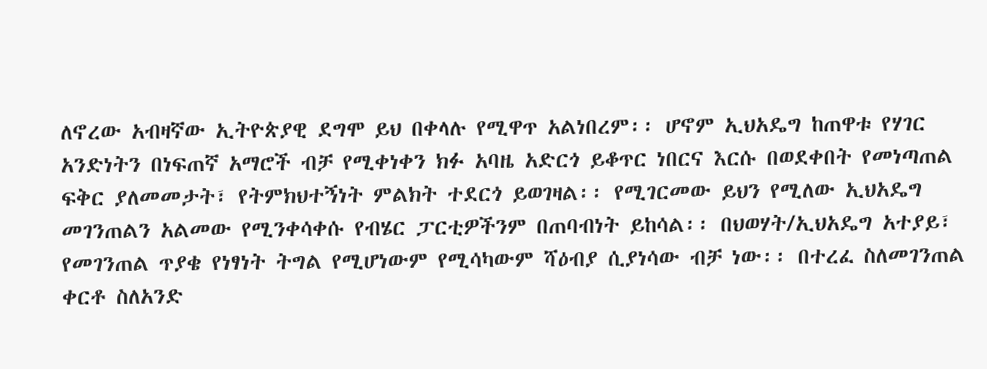ለኖረው አብዛኛው ኢትዮጵያዊ ደግሞ ይህ በቀላሉ የሚዋጥ አልነበረም፡፡ ሆኖም ኢህአዴግ ከጠዋቱ የሃገር አንድነትን በነፍጠኛ አማሮች ብቻ የሚቀነቀን ክፉ አባዜ አድርጎ ይቆጥር ነበርና እርሱ በወደቀበት የመነጣጠል ፍቅር ያለመመታት፣ የትምክህተኝነት ምልክት ተደርጎ ይወገዛል፡፡ የሚገርመው ይህን የሚለው ኢህአዴግ መገንጠልን አልመው የሚንቀሳቀሱ የብሄር ፓርቲዎችንም በጠባብነት ይከሳል፡፡ በህወሃት/ኢህአዴግ አተያይ፣ የመገንጠል ጥያቄ የነፃነት ትግል የሚሆነውም የሚሳካውም ሻዕብያ ሲያነሳው ብቻ ነው፡፡ በተረፈ ስለመገንጠል ቀርቶ ስለአንድ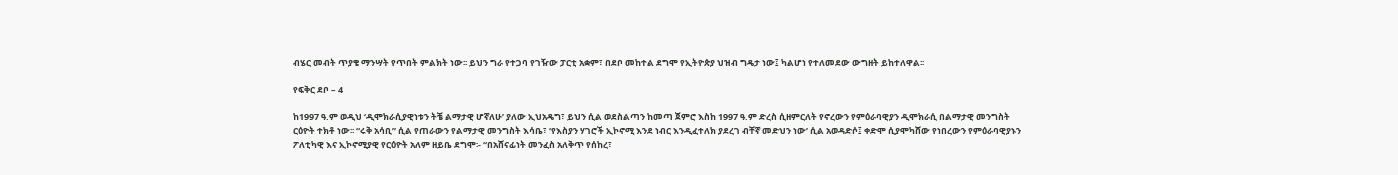ብሄር መብት ጥያቄ ማንሣት የጥበት ምልክት ነው፡፡ ይህን ግራ የተጋባ የገዥው ፓርቲ አቋም፣ በደቦ መከተል ደግሞ የኢትዮጵያ ህዝብ ግዴታ ነው፤ ካልሆነ የተለመደው ውግዘት ይከተለዋል፡፡

የፍቅር ደቦ – 4

ከ1997 ዓ.ም ወዲህ ‘ዲሞክራሲያዊነቱን ትቼ ልማታዊ ሆኛለሁ’ ያለው ኢህአዴግ፣ ይህን ሲል ወደስልጣን ከመጣ ጀምሮ እስከ 1997 ዓ.ም ድረስ ሲዘምርለት የኖረውን የምዕራባዊያን ዲሞክራሲ በልማታዊ መንግስት ርዕዮት ተክቶ ነው፡፡ “ሩቅ አሳቢ” ሲል የጠራውን የልማታዊ መንግስት እሳቤ፣ ‘የእስያን ሃገሮች ኢኮኖሚ እንደ ነብር እንዲፈተለክ ያደረገ ብቸኛ መድህን ነው’ ሲል አወዳድሶ፤ ቀድሞ ሲያሞካሸው የነበረውን የምዕራባዊያኑን ፖለቲካዊ እና ኢኮኖሚያዊ የርዕዮት አለም ዘይቤ ደግሞ፡- “በአሸናፊነት መንፈስ አለቅጥ የሰከረ፣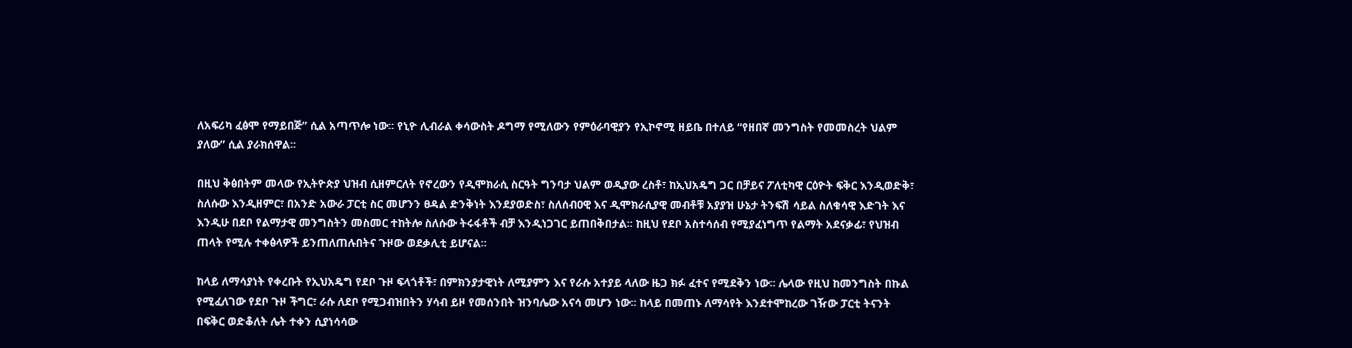ለአፍሪካ ፈፅሞ የማይበጅ” ሲል አጣጥሎ ነው፡፡ የኒዮ ሊብራል ቀሳውስት ዶግማ የሚለውን የምዕራባዊያን የኢኮኖሚ ዘይቤ በተለይ “የዘበኛ መንግስት የመመስረት ህልም ያለው” ሲል ያራክሰዋል፡፡

በዚህ ቅፅበትም መላው የኢትዮጵያ ህዝብ ሲዘምርለት የኖረውን የዲሞክራሲ ስርዓት ግንባታ ህልም ወዲያው ረስቶ፣ ከኢህአዴግ ጋር በቻይና ፖለቲካዊ ርዕዮት ፍቅር እንዲወድቅ፣ ስለሱው እንዲዘምር፣ በአንድ አውራ ፓርቲ ስር መሆንን ፀዳል ድንቅነት እንደያወድስ፣ ስለሰብዐዊ እና ዲሞክራሲያዊ መብቶቹ አያያዝ ሁኔታ ትንፍሽ ሳይል ስለቁሳዊ እድገት እና እንዲሁ በደቦ የልማታዊ መንግስትን መስመር ተከትሎ ስለሱው ትሩፋቶች ብቻ እንዲነጋገር ይጠበቅበታል፡፡ ከዚህ የደቦ አስተሳሰብ የሚያፈነግጥ የልማት አደናቃፊ፣ የህዝብ ጠላት የሚሉ ተቀፅላዎች ይንጠለጠሉበትና ጉዞው ወደቃሊቲ ይሆናል፡፡

ከላይ ለማሳያነት የቀረቡት የኢህአዴግ የደቦ ጉዞ ፍላጎቶች፣ በምክንያታዊነት ለሚያምን እና የራሱ አተያይ ላለው ዜጋ ክፉ ፈተና የሚደቅን ነው፡፡ ሌላው የዚህ ከመንግስት በኩል የሚፈለገው የደቦ ጉዞ ችግር፣ ራሱ ለደቦ የሚጋብዝበትን ሃሳብ ይዞ የመሰንበት ዝንባሌው አናሳ መሆን ነው፡፡ ከላይ በመጠኑ ለማሳየት እንደተሞከረው ገዥው ፓርቲ ትናንት በፍቅር ወድቆለት ሌት ተቀን ሲያነሳሳው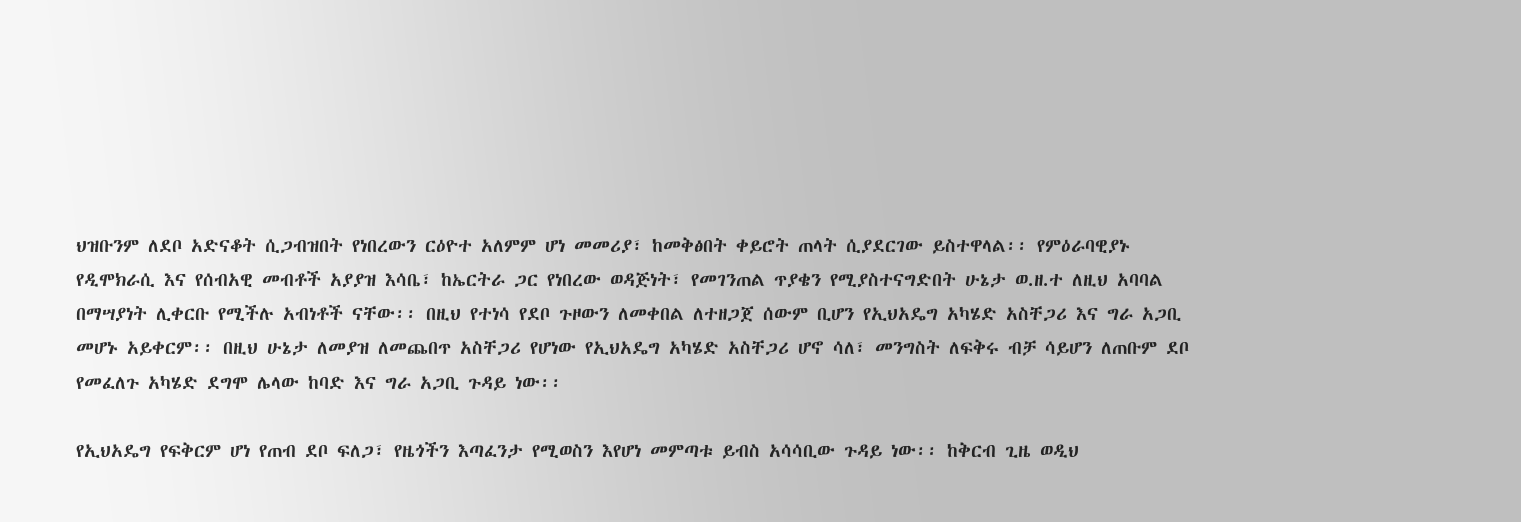ህዝቡንም ለደቦ አድናቆት ሲጋብዝበት የነበረውን ርዕዮተ አለምም ሆነ መመሪያ፣ ከመቅፅበት ቀይሮት ጠላት ሲያደርገው ይስተዋላል፡፡ የምዕራባዊያኑ የዲሞክራሲ እና የሰብአዊ መብቶች አያያዝ እሳቤ፣ ከኤርትራ ጋር የነበረው ወዳጅነት፣ የመገንጠል ጥያቄን የሚያስተናግድበት ሁኔታ ወ.ዘ.ተ ለዚህ አባባል በማሣያነት ሊቀርቡ የሚችሉ አብነቶች ናቸው፡፡ በዚህ የተነሳ የደቦ ጉዞውን ለመቀበል ለተዘጋጀ ሰውም ቢሆን የኢህአዴግ አካሄድ አስቸጋሪ እና ግራ አጋቢ መሆኑ አይቀርም፡፡ በዚህ ሁኔታ ለመያዝ ለመጨበጥ አስቸጋሪ የሆነው የኢህአዴግ አካሄድ አስቸጋሪ ሆኖ ሳለ፣ መንግስት ለፍቅሩ ብቻ ሳይሆን ለጠቡም ደቦ የመፈለጉ አካሄድ ደግሞ ሌላው ከባድ እና ግራ አጋቢ ጉዳይ ነው፡፡

የኢህአዴግ የፍቅርም ሆነ የጠብ ደቦ ፍለጋ፣ የዜጎችን እጣፈንታ የሚወስን እየሆነ መምጣቱ ይብስ አሳሳቢው ጉዳይ ነው፡፡ ከቅርብ ጊዜ ወዲህ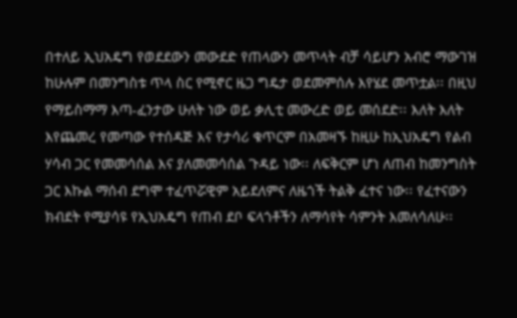በተለይ ኢህአዴግ የወደደውን መውደድ የጠላውን መጥላት ብቻ ሳይሆን አብሮ ማውገዝ ከሁሉም በመንግስቱ ጥላ ስር የሚኖር ዜጋ ግዴታ ወደመምሰሉ እየሄደ መጥቷል፡፡ በዚህ የማይስማማ እጣ-ፈንታው ሁለት ነው ወይ ቃሊቲ መውረድ ወይ መሰደድ፡፡ እለት እለት እየጨመረ የመጣው የተሰዳጅ እና የታሳሪ ቁጥርም በአመዛኙ ከዚሁ ከኢህአዴግ የልብ ሃሳብ ጋር የመመሳሰል እና ያለመመሳሰል ጉዳይ ነው፡፡ ለፍቅርም ሆነ ለጠብ ከመንግስት ጋር እኩል ማሰብ ደግሞ ተፈጥሯዊም አይደለምና ለዜጎች ትልቅ ፈተና ነው፡፡ የፈተናውን ክብደት የሚያሳዩ የኢህአዴግ የጠብ ደቦ ፍላጎቶችን ለማሳየት ሳምንት እመለሳለሁ፡፡